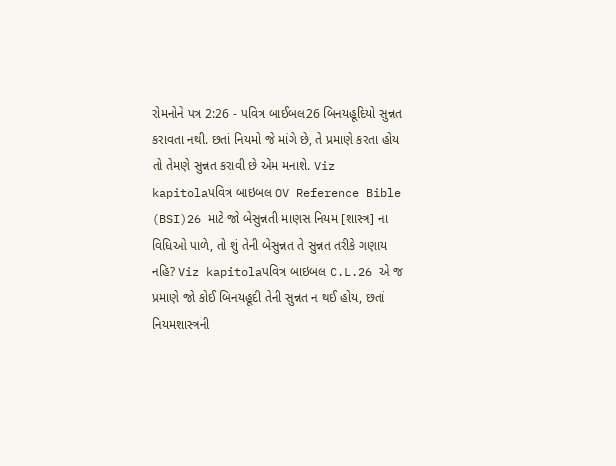રોમનોને પત્ર 2:26 - પવિત્ર બાઈબલ26 બિનયહૂદિયો સુન્નત કરાવતા નથી. છતાં નિયમો જે માંગે છે, તે પ્રમાણે કરતા હોય તો તેમણે સુન્નત કરાવી છે એમ મનાશે. Viz kapitolaપવિત્ર બાઇબલ OV Reference Bible (BSI)26 માટે જો બેસુન્નતી માણસ નિયમ [શાસ્ત્ર] ના વિધિઓ પાળે, તો શું તેની બેસુન્નત તે સુન્નત તરીકે ગણાય નહિ? Viz kapitolaપવિત્ર બાઇબલ C.L.26 એ જ પ્રમાણે જો કોઈ બિનયહૂદી તેની સુન્નત ન થઈ હોય, છતાં નિયમશાસ્ત્રની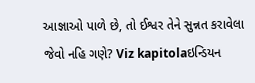આજ્ઞાઓ પાળે છે, તો ઈશ્વર તેને સુન્નત કરાવેલા જેવો નહિ ગણે? Viz kapitolaઇન્ડિયન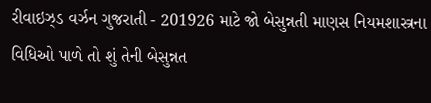રીવાઇઝ્ડ વર્ઝન ગુજરાતી - 201926 માટે જો બેસુન્નતી માણસ નિયમશાસ્ત્રના વિધિઓ પાળે તો શું તેની બેસુન્નત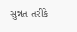સુન્નત તરીકે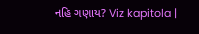નહિ ગણાય? Viz kapitola |